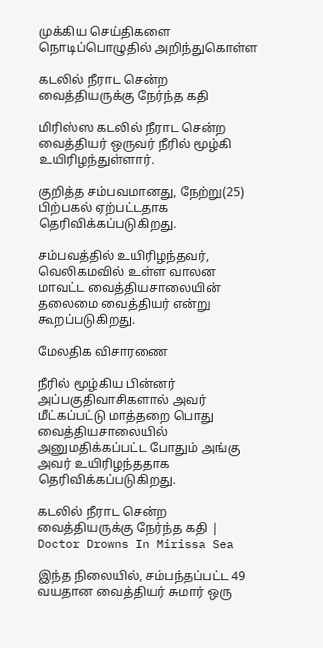முக்கிய செய்திகளை நொடிப்பொழுதில் அறிந்துகொள்ள

கடலில் நீராட சென்ற வைத்தியருக்கு நேர்ந்த கதி

மிரிஸ்ஸ கடலில் நீராட சென்ற வைத்தியர் ஒருவர் நீரில் மூழ்கி உயிரிழந்துள்ளார்.

குறித்த சம்பவமானது, நேற்று(25) பிற்பகல் ஏற்பட்டதாக தெரிவிக்கப்படுகிறது.

சம்பவத்தில் உயிரிழந்தவர், வெலிகமவில் உள்ள வாலன மாவட்ட வைத்தியசாலையின் தலைமை வைத்தியர் என்று கூறப்படுகிறது.

மேலதிக விசாரணை

நீரில் மூழ்கிய பின்னர் அப்பகுதிவாசிகளால் அவர் மீட்கப்பட்டு மாத்தறை பொது வைத்தியசாலையில் அனுமதிக்கப்பட்ட போதும் அங்கு அவர் உயிரிழந்ததாக தெரிவிக்கப்படுகிறது.

கடலில் நீராட சென்ற வைத்தியருக்கு நேர்ந்த கதி | Doctor Drowns In Mirissa Sea

இந்த நிலையில், சம்பந்தப்பட்ட 49 வயதான வைத்தியர் சுமார் ஒரு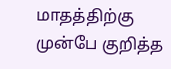மாதத்திற்கு முன்பே குறித்த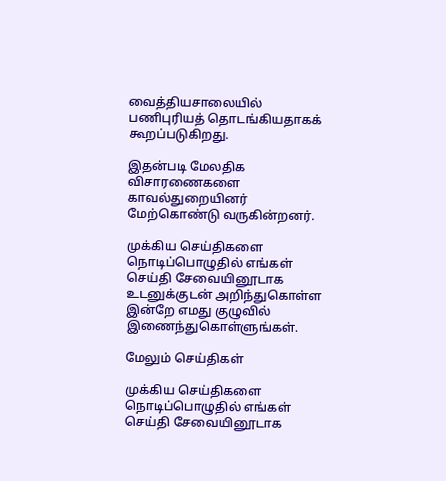வைத்தியசாலையில் பணிபுரியத் தொடங்கியதாகக் கூறப்படுகிறது.

இதன்படி மேலதிக விசாரணைகளை காவல்துறையினர் மேற்கொண்டு வருகின்றனர்.

முக்கிய செய்திகளை நொடிப்பொழுதில் எங்கள் செய்தி சேவையினூடாக உடனுக்குடன் அறிந்துகொள்ள இன்றே எமது குழுவில் இணைந்துகொள்ளுங்கள்.

மேலும் செய்திகள்

முக்கிய செய்திகளை நொடிப்பொழுதில் எங்கள் செய்தி சேவையினூடாக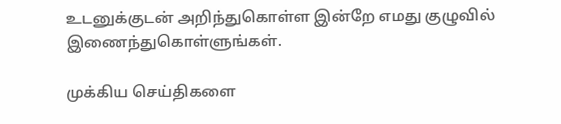உடனுக்குடன் அறிந்துகொள்ள இன்றே எமது குழுவில் இணைந்துகொள்ளுங்கள்.

முக்கிய செய்திகளை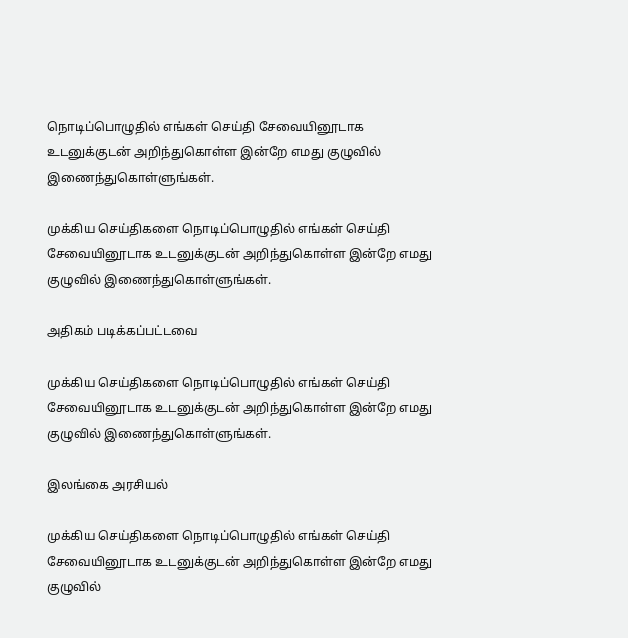நொடிப்பொழுதில் எங்கள் செய்தி சேவையினூடாக உடனுக்குடன் அறிந்துகொள்ள இன்றே எமது குழுவில் இணைந்துகொள்ளுங்கள்.

முக்கிய செய்திகளை நொடிப்பொழுதில் எங்கள் செய்தி சேவையினூடாக உடனுக்குடன் அறிந்துகொள்ள இன்றே எமது குழுவில் இணைந்துகொள்ளுங்கள்.

அதிகம் படிக்கப்பட்டவை

முக்கிய செய்திகளை நொடிப்பொழுதில் எங்கள் செய்தி சேவையினூடாக உடனுக்குடன் அறிந்துகொள்ள இன்றே எமது குழுவில் இணைந்துகொள்ளுங்கள்.

இலங்கை அரசியல்

முக்கிய செய்திகளை நொடிப்பொழுதில் எங்கள் செய்தி சேவையினூடாக உடனுக்குடன் அறிந்துகொள்ள இன்றே எமது குழுவில்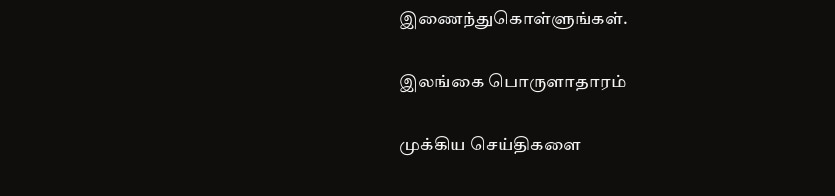இணைந்துகொள்ளுங்கள்.

இலங்கை பொருளாதாரம்

முக்கிய செய்திகளை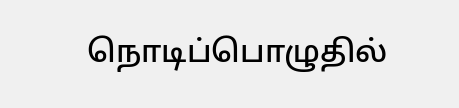நொடிப்பொழுதில்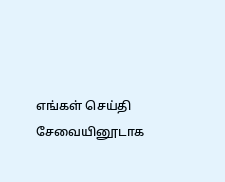எங்கள் செய்தி சேவையினூடாக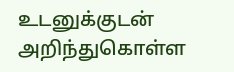உடனுக்குடன் அறிந்துகொள்ள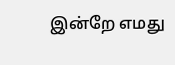இன்றே எமது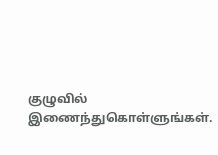குழுவில் இணைந்துகொள்ளுங்கள்.